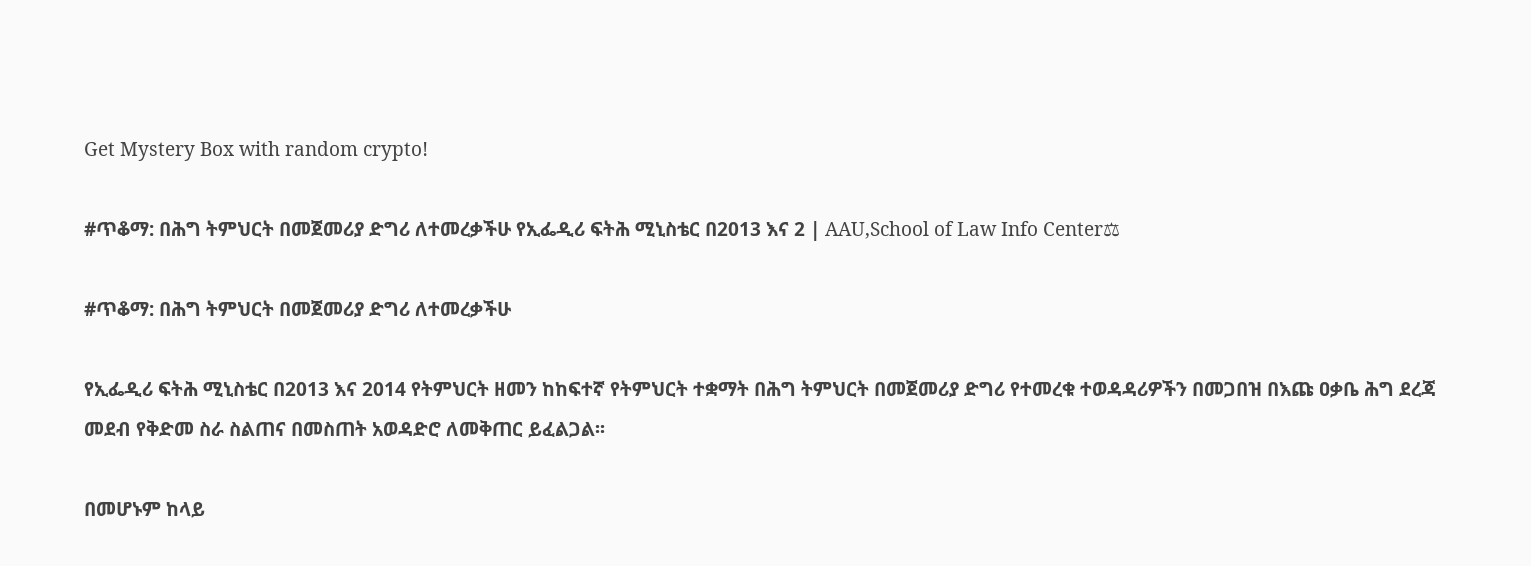Get Mystery Box with random crypto!

#ጥቆማ: በሕግ ትምህርት በመጀመሪያ ድግሪ ለተመረቃችሁ የኢፌዲሪ ፍትሕ ሚኒስቴር በ2013 እና 2 | AAU,School of Law Info Center⚖

#ጥቆማ: በሕግ ትምህርት በመጀመሪያ ድግሪ ለተመረቃችሁ

የኢፌዲሪ ፍትሕ ሚኒስቴር በ2013 እና 2014 የትምህርት ዘመን ከከፍተኛ የትምህርት ተቋማት በሕግ ትምህርት በመጀመሪያ ድግሪ የተመረቁ ተወዳዳሪዎችን በመጋበዝ በእጩ ዐቃቤ ሕግ ደረጃ መደብ የቅድመ ስራ ስልጠና በመስጠት አወዳድሮ ለመቅጠር ይፈልጋል፡፡

በመሆኑም ከላይ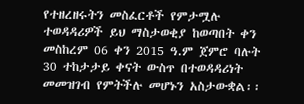የተዘረዘሩትን መስፈርቶች የምታሟሉ ተወዳዳሪዎች ይህ ማስታወቂያ ከወጣበት ቀን መስከረም 06 ቀን 2015 ዓ.ም ጀምሮ ባሉት 30 ተከታታይ ቀናት ውስጥ በተወዳዳሪነት መመዝገብ የምትችሉ መሆኑን አስታውቋል፡፡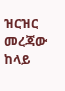ዝርዝር መረጃው ከላይ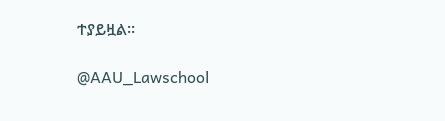ተያይዟል።

@AAU_Lawschool